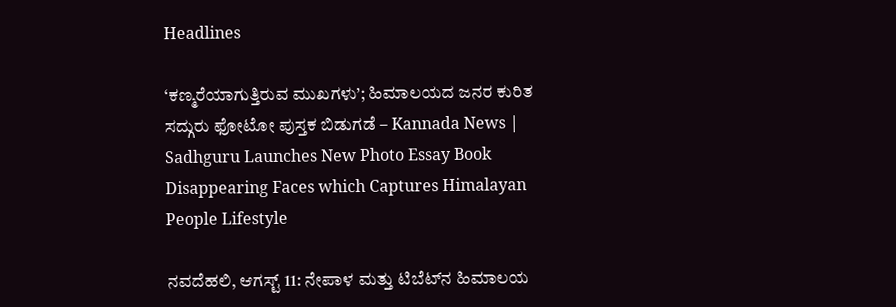Headlines

‘ಕಣ್ಮರೆಯಾಗುತ್ತಿರುವ ಮುಖಗಳು’; ಹಿಮಾಲಯದ ಜನರ ಕುರಿತ ಸದ್ಗುರು ಫೋಟೋ ಪುಸ್ತಕ ಬಿಡುಗಡೆ – Kannada News | Sadhguru Launches New Photo Essay Book Disappearing Faces which Captures Himalayan People Lifestyle

ನವದೆಹಲಿ, ಆಗಸ್ಟ್ 11: ನೇಪಾಳ ಮತ್ತು ಟಿಬೆಟ್‌ನ ಹಿಮಾಲಯ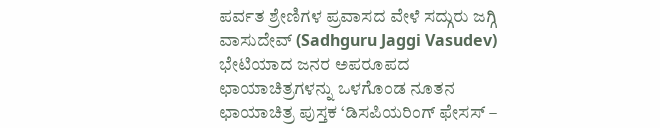ಪರ್ವತ ಶ್ರೇಣಿಗಳ ಪ್ರವಾಸದ ವೇಳೆ ಸದ್ಗುರು ಜಗ್ಗಿ ವಾಸುದೇವ್ (Sadhguru Jaggi Vasudev) ಭೇಟಿಯಾದ ಜನರ ಅಪರೂಪದ ಛಾಯಾಚಿತ್ರಗಳನ್ನು ಒಳಗೊಂಡ ನೂತನ ಛಾಯಾಚಿತ್ರ ಪುಸ್ತಕ ‘ಡಿಸಪಿಯರಿಂಗ್ ಫೇಸಸ್ –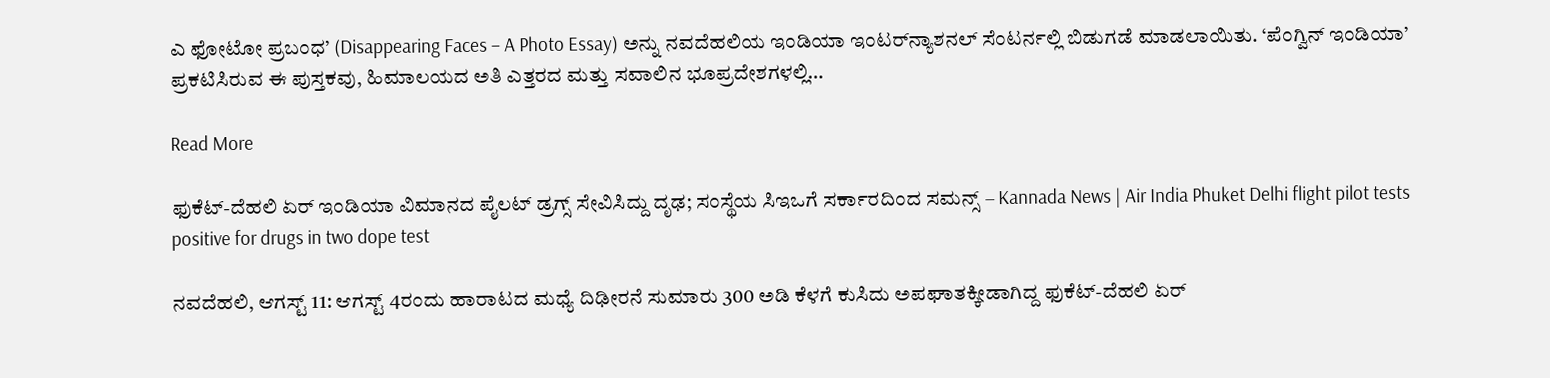ಎ ಫೋಟೋ ಪ್ರಬಂಧ’ (Disappearing Faces – A Photo Essay) ಅನ್ನು ನವದೆಹಲಿಯ ಇಂಡಿಯಾ ಇಂಟರ್‌ನ್ಯಾಶನಲ್ ಸೆಂಟರ್ನಲ್ಲಿ ಬಿಡುಗಡೆ ಮಾಡಲಾಯಿತು. ‘ಪೆಂಗ್ವಿನ್ ಇಂಡಿಯಾ’ ಪ್ರಕಟಿಸಿರುವ ಈ ಪುಸ್ತಕವು, ಹಿಮಾಲಯದ ಅತಿ ಎತ್ತರದ ಮತ್ತು ಸವಾಲಿನ ಭೂಪ್ರದೇಶಗಳಲ್ಲಿ…

Read More

ಫುಕೆಟ್-ದೆಹಲಿ ಏರ್ ಇಂಡಿಯಾ ವಿಮಾನದ ಪೈಲಟ್ ಡ್ರಗ್ಸ್ ಸೇವಿಸಿದ್ದು ದೃಢ; ಸಂಸ್ಥೆಯ ಸಿಇಒಗೆ ಸರ್ಕಾರದಿಂದ ಸಮನ್ಸ್ – Kannada News | Air India Phuket Delhi flight pilot tests positive for drugs in two dope test

ನವದೆಹಲಿ, ಆಗಸ್ಟ್ 11: ಆಗಸ್ಟ್ 4ರಂದು ಹಾರಾಟದ ಮಧ್ಯೆ ದಿಢೀರನೆ ಸುಮಾರು 300 ಅಡಿ ಕೆಳಗೆ ಕುಸಿದು ಅಪಘಾತಕ್ಕೀಡಾಗಿದ್ದ ಫುಕೆಟ್-ದೆಹಲಿ ಏರ್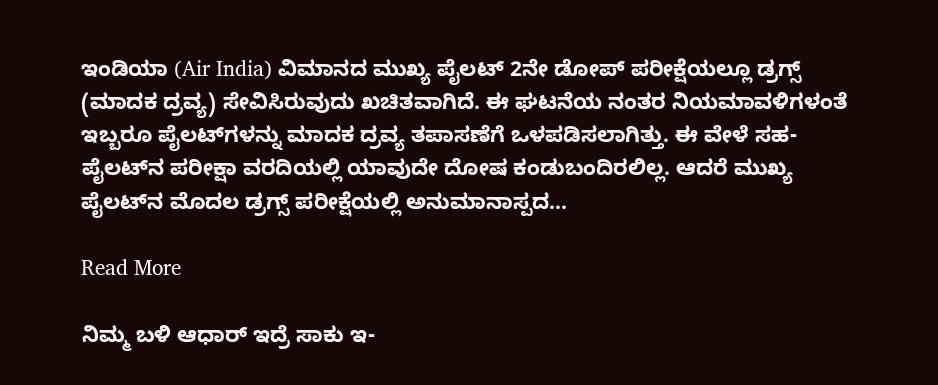ಇಂಡಿಯಾ (Air India) ವಿಮಾನದ ಮುಖ್ಯ ಪೈಲಟ್ 2ನೇ ಡೋಪ್ ಪರೀಕ್ಷೆಯಲ್ಲೂ ಡ್ರಗ್ಸ್ (ಮಾದಕ ದ್ರವ್ಯ) ಸೇವಿಸಿರುವುದು ಖಚಿತವಾಗಿದೆ. ಈ ಘಟನೆಯ ನಂತರ ನಿಯಮಾವಳಿಗಳಂತೆ ಇಬ್ಬರೂ ಪೈಲಟ್‌ಗಳನ್ನು ಮಾದಕ ದ್ರವ್ಯ ತಪಾಸಣೆಗೆ ಒಳಪಡಿಸಲಾಗಿತ್ತು. ಈ ವೇಳೆ ಸಹ-ಪೈಲಟ್‌ನ ಪರೀಕ್ಷಾ ವರದಿಯಲ್ಲಿ ಯಾವುದೇ ದೋಷ ಕಂಡುಬಂದಿರಲಿಲ್ಲ. ಆದರೆ ಮುಖ್ಯ ಪೈಲಟ್‌ನ ಮೊದಲ ಡ್ರಗ್ಸ್ ಪರೀಕ್ಷೆಯಲ್ಲಿ ಅನುಮಾನಾಸ್ಪದ…

Read More

ನಿಮ್ಮ ಬಳಿ ಆಧಾರ್ ಇದ್ರೆ ಸಾಕು ಇ-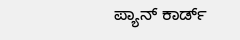ಪ್ಯಾನ್ ಕಾರ್ಡ್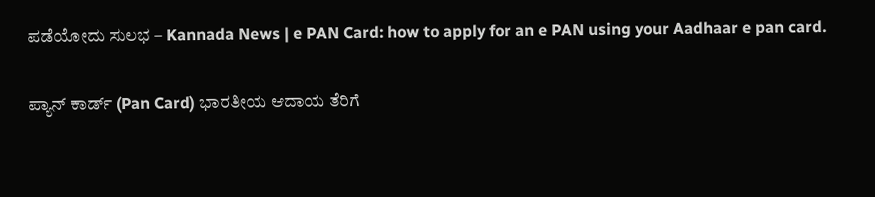ಪಡೆಯೋದು ಸುಲಭ – Kannada News | e PAN Card: how to apply for an e PAN using your Aadhaar e pan card.

ಪ್ಯಾನ್‌ ಕಾರ್ಡ್ (Pan Card) ಭಾರತೀಯ ಆದಾಯ ತೆರಿಗೆ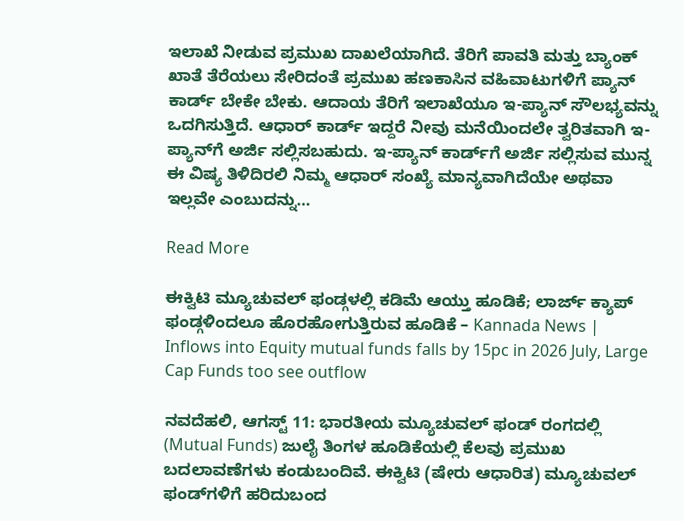ಇಲಾಖೆ ನೀಡುವ ಪ್ರಮುಖ ದಾಖಲೆಯಾಗಿದೆ. ತೆರಿಗೆ ಪಾವತಿ ಮತ್ತು ಬ್ಯಾಂಕ್ ಖಾತೆ ತೆರೆಯಲು ಸೇರಿದಂತೆ ಪ್ರಮುಖ ಹಣಕಾಸಿನ ವಹಿವಾಟುಗಳಿಗೆ ಪ್ಯಾನ್ ಕಾರ್ಡ್ ಬೇಕೇ ಬೇಕು. ಆದಾಯ ತೆರಿಗೆ ಇಲಾಖೆಯೂ ಇ-ಪ್ಯಾನ್ ಸೌಲಭ್ಯವನ್ನು ಒದಗಿಸುತ್ತಿದೆ. ಆಧಾರ್ ಕಾರ್ಡ್ ಇದ್ದರೆ ನೀವು ಮನೆಯಿಂದಲೇ ತ್ವರಿತವಾಗಿ ಇ-ಪ್ಯಾನ್‌ಗೆ ಅರ್ಜಿ ಸಲ್ಲಿಸಬಹುದು. ಇ-ಪ್ಯಾನ್ ಕಾರ್ಡ್‌ಗೆ ಅರ್ಜಿ ಸಲ್ಲಿಸುವ ಮುನ್ನ ಈ ವಿಷ್ಯ ತಿಳಿದಿರಲಿ ನಿಮ್ಮ ಆಧಾರ್ ಸಂಖ್ಯೆ ಮಾನ್ಯವಾಗಿದೆಯೇ ಅಥವಾ ಇಲ್ಲವೇ ಎಂಬುದನ್ನು…

Read More

ಈಕ್ವಿಟಿ ಮ್ಯೂಚುವಲ್ ಫಂಡ್ಗಳಲ್ಲಿ ಕಡಿಮೆ ಆಯ್ತು ಹೂಡಿಕೆ; ಲಾರ್ಜ್ ಕ್ಯಾಪ್ ಫಂಡ್ಗಳಿಂದಲೂ ಹೊರಹೋಗುತ್ತಿರುವ ಹೂಡಿಕೆ – Kannada News | Inflows into Equity mutual funds falls by 15pc in 2026 July, Large Cap Funds too see outflow

ನವದೆಹಲಿ, ಆಗಸ್ಟ್ 11: ಭಾರತೀಯ ಮ್ಯೂಚುವಲ್ ಫಂಡ್ ರಂಗದಲ್ಲಿ (Mutual Funds) ಜುಲೈ ತಿಂಗಳ ಹೂಡಿಕೆಯಲ್ಲಿ ಕೆಲವು ಪ್ರಮುಖ ಬದಲಾವಣೆಗಳು ಕಂಡುಬಂದಿವೆ. ಈಕ್ವಿಟಿ (ಷೇರು ಆಧಾರಿತ) ಮ್ಯೂಚುವಲ್ ಫಂಡ್‌ಗಳಿಗೆ ಹರಿದುಬಂದ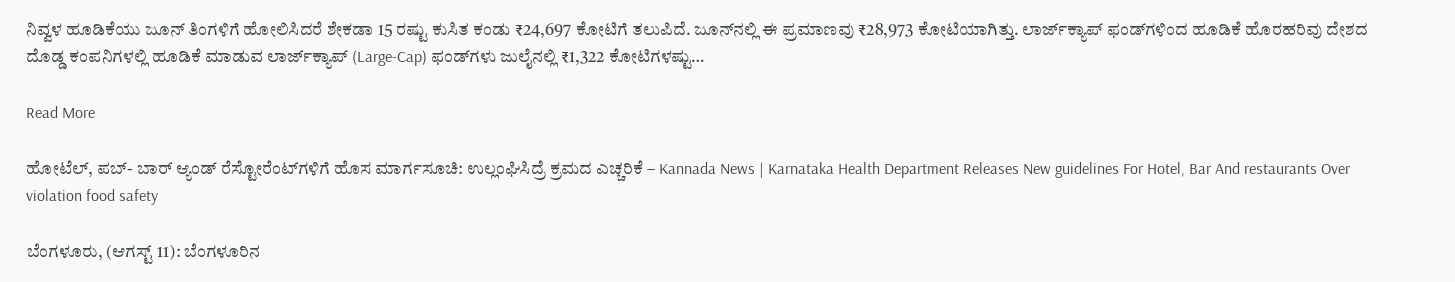ನಿವ್ವಳ ಹೂಡಿಕೆಯು ಜೂನ್ ತಿಂಗಳಿಗೆ ಹೋಲಿಸಿದರೆ ಶೇಕಡಾ 15 ರಷ್ಟು ಕುಸಿತ ಕಂಡು ₹24,697 ಕೋಟಿಗೆ ತಲುಪಿದೆ. ಜೂನ್‌ನಲ್ಲಿ ಈ ಪ್ರಮಾಣವು ₹28,973 ಕೋಟಿಯಾಗಿತ್ತು. ಲಾರ್ಜ್‌ಕ್ಯಾಪ್ ಫಂಡ್‌ಗಳಿಂದ ಹೂಡಿಕೆ ಹೊರಹರಿವು ದೇಶದ ದೊಡ್ಡ ಕಂಪನಿಗಳಲ್ಲಿ ಹೂಡಿಕೆ ಮಾಡುವ ಲಾರ್ಜ್‌ಕ್ಯಾಪ್ (Large-Cap) ಫಂಡ್‌ಗಳು ಜುಲೈನಲ್ಲಿ ₹1,322 ಕೋಟಿಗಳಷ್ಟು…

Read More

ಹೋಟೆಲ್, ಪಬ್- ಬಾರ್ ಆ್ಯಂಡ್ ರೆಸ್ಟೋರೆಂಟ್‌ಗಳಿಗೆ ಹೊಸ ಮಾರ್ಗಸೂಚಿ: ಉಲ್ಲಂಘಿಸಿದ್ರೆ ಕ್ರಮದ ಎಚ್ಚರಿಕೆ – Kannada News | Karnataka Health Department Releases New guidelines For Hotel, Bar And restaurants Over violation food safety

ಬೆಂಗಳೂರು, (ಆಗಸ್ಟ್ 11): ಬೆಂಗಳೂರಿನ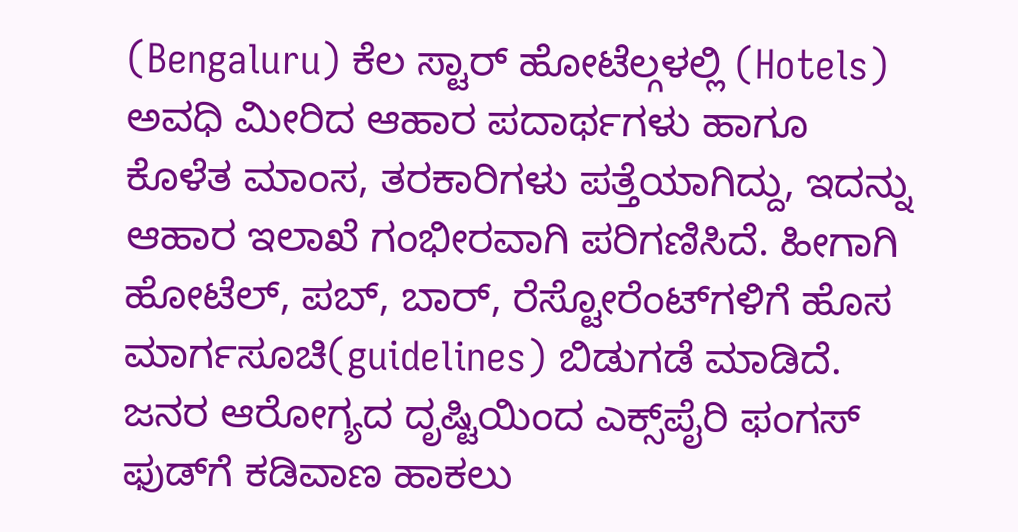(Bengaluru) ಕೆಲ ಸ್ಟಾರ್ ಹೋಟೆಲ್ಗಳಲ್ಲಿ (Hotels) ಅವಧಿ ಮೀರಿದ ಆಹಾರ ಪದಾರ್ಥಗಳು ಹಾಗೂ ಕೊಳೆತ ಮಾಂಸ, ತರಕಾರಿಗಳು ಪತ್ತೆಯಾಗಿದ್ದು, ಇದನ್ನು ಆಹಾರ ಇಲಾಖೆ ಗಂಭೀರವಾಗಿ ಪರಿಗಣಿಸಿದೆ. ಹೀಗಾಗಿ ಹೋಟೆಲ್, ಪಬ್, ಬಾರ್, ರೆಸ್ಟೋರೆಂಟ್‌ಗಳಿಗೆ ಹೊಸ ಮಾರ್ಗಸೂಚಿ(guidelines) ಬಿಡುಗಡೆ ಮಾಡಿದೆ. ಜನರ ಆರೋಗ್ಯದ ದೃಷ್ಟಿಯಿಂದ ಎಕ್ಸ್‌ಪೈರಿ ಫಂಗಸ್ ಫುಡ್‌ಗೆ ಕಡಿವಾಣ ಹಾಕಲು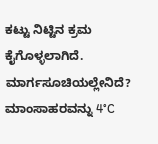ಕಟ್ಟು ನಿಟ್ಟಿನ ಕ್ರಮ ಕೈಗೊಳ್ಳಲಾಗಿದೆ. ಮಾರ್ಗಸೂಚಿಯಲ್ಲೇನಿದೆ? ಮಾಂಸಾಹರವನ್ನು 4°C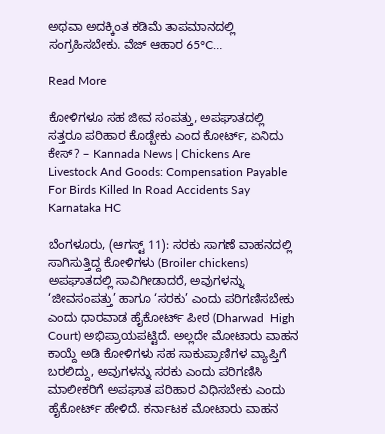ಅಥವಾ ಅದಕ್ಕಿಂತ ಕಡಿಮೆ ತಾಪಮಾನದಲ್ಲಿ ಸಂಗ್ರಹಿಸಬೇಕು. ವೆಜ್ ಆಹಾರ 65°C…

Read More

ಕೋಳಿಗಳೂ ಸಹ ಜೀವ ಸಂಪತ್ತು, ಅಪಘಾತದಲ್ಲಿ ಸತ್ತರೂ ಪರಿಹಾರ ಕೊಡ್ಬೇಕು ಎಂದ ಕೋರ್ಟ್, ಏನಿದು ಕೇಸ್? – Kannada News | Chickens Are Livestock And Goods: Compensation Payable For Birds Killed In Road Accidents Say Karnataka HC

ಬೆಂಗಳೂರು, (ಆಗಸ್ಟ್ 11): ಸರಕು ಸಾಗಣೆ ವಾಹನದಲ್ಲಿ ಸಾಗಿಸುತ್ತಿದ್ದ ಕೋಳಿಗಳು (Broiler chickens) ಅಪಘಾತದಲ್ಲಿ ಸಾವಿಗೀಡಾದರೆ, ಅವುಗಳನ್ನು ‘ಜೀವಸಂಪತ್ತು’ ಹಾಗೂ ‘ಸರಕು’ ಎಂದು ಪರಿಗಣಿಸಬೇಕು ಎಂದು ಧಾರವಾಡ ಹೈಕೋರ್ಟ್ ಪೀಠ (Dharwad  High Court) ಅಭಿಪ್ರಾಯಪಟ್ಟಿದೆ. ಅಲ್ಲದೇ ಮೋಟಾರು ವಾಹನ ಕಾಯ್ದೆ ಅಡಿ ಕೋಳಿಗಳು ಸಹ ಸಾಕುಪ್ರಾಣಿಗಳ ವ್ಯಾಪ್ತಿಗೆ ಬರಲಿದ್ದು, ಅವುಗಳನ್ನು ಸರಕು ಎಂದು ಪರಿಗಣಿಸಿ ಮಾಲೀಕರಿಗೆ ಅಪಘಾತ ಪರಿಹಾರ ವಿಧಿಸಬೇಕು ಎಂದು ಹೈಕೋರ್ಟ್ ಹೇಳಿದೆ. ಕರ್ನಾಟಕ ಮೋಟಾರು ವಾಹನ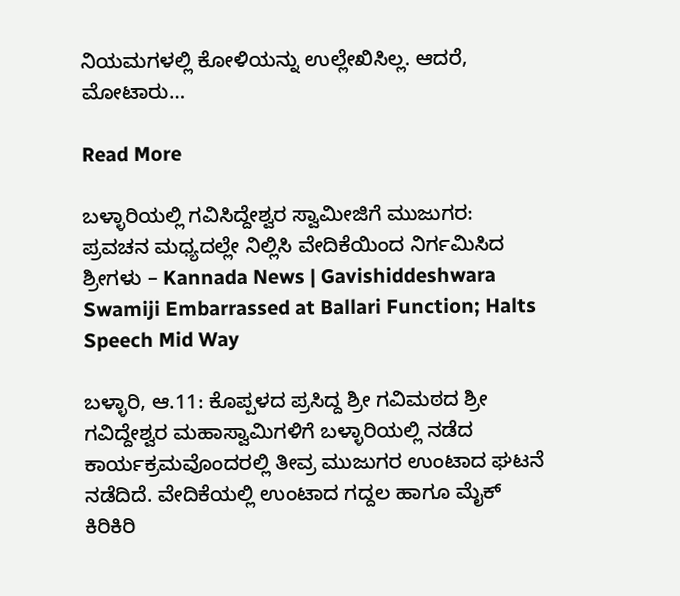ನಿಯಮಗಳಲ್ಲಿ ಕೋಳಿಯನ್ನು ಉಲ್ಲೇಖಿಸಿಲ್ಲ. ಆದರೆ, ಮೋಟಾರು…

Read More

ಬಳ್ಳಾರಿಯಲ್ಲಿ ಗವಿಸಿದ್ದೇಶ್ವರ ಸ್ವಾಮೀಜಿಗೆ ಮುಜುಗರ: ಪ್ರವಚನ ಮಧ್ಯದಲ್ಲೇ ನಿಲ್ಲಿಸಿ ವೇದಿಕೆಯಿಂದ ನಿರ್ಗಮಿಸಿದ ಶ್ರೀಗಳು – Kannada News | Gavishiddeshwara Swamiji Embarrassed at Ballari Function; Halts Speech Mid Way

ಬಳ್ಳಾರಿ, ಆ.11: ಕೊಪ್ಪಳದ ಪ್ರಸಿದ್ದ ಶ್ರೀ ಗವಿಮಠದ ಶ್ರೀ ಗವಿದ್ದೇಶ್ವರ ಮಹಾಸ್ವಾಮಿಗಳಿಗೆ ಬಳ್ಳಾರಿಯಲ್ಲಿ ನಡೆದ ಕಾರ್ಯಕ್ರಮವೊಂದರಲ್ಲಿ ತೀವ್ರ ಮುಜುಗರ ಉಂಟಾದ ಘಟನೆ ನಡೆದಿದೆ. ವೇದಿಕೆಯಲ್ಲಿ ಉಂಟಾದ ಗದ್ದಲ ಹಾಗೂ ಮೈಕ್ ಕಿರಿಕಿರಿ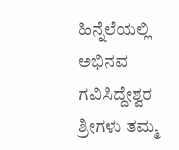ಹಿನ್ನೆಲೆಯಲ್ಲಿ ಅಭಿನವ ಗವಿಸಿದ್ದೇಶ್ವರ ಶ್ರೀಗಳು ತಮ್ಮ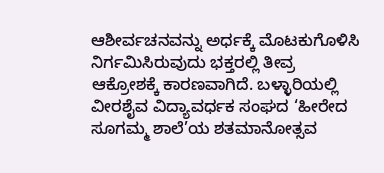ಆಶೀರ್ವಚನವನ್ನು ಅರ್ಧಕ್ಕೆ ಮೊಟಕುಗೊಳಿಸಿ ನಿರ್ಗಮಿಸಿರುವುದು ಭಕ್ತರಲ್ಲಿ ತೀವ್ರ ಆಕ್ರೋಶಕ್ಕೆ ಕಾರಣವಾಗಿದೆ. ಬಳ್ಳಾರಿಯಲ್ಲಿ ವೀರಶೈವ ವಿದ್ಯಾವರ್ಧಕ ಸಂಘದ ‘ಹೀರೇದ ಸೂಗಮ್ಮ ಶಾಲೆ’ಯ ಶತಮಾನೋತ್ಸವ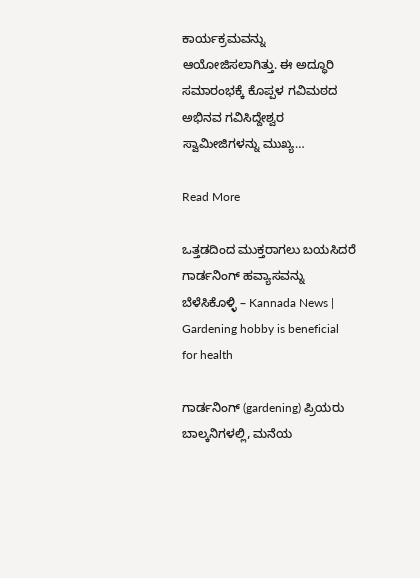ಕಾರ್ಯಕ್ರಮವನ್ನು ಆಯೋಜಿಸಲಾಗಿತ್ತು. ಈ ಅದ್ಧೂರಿ ಸಮಾರಂಭಕ್ಕೆ ಕೊಪ್ಪಳ ಗವಿಮಠದ ಅಭಿನವ ಗವಿಸಿದ್ದೇಶ್ವರ ಸ್ವಾಮೀಜಿಗಳನ್ನು ಮುಖ್ಯ…

Read More

ಒತ್ತಡದಿಂದ ಮುಕ್ತರಾಗಲು ಬಯಸಿದರೆ ಗಾರ್ಡನಿಂಗ್‌ ಹವ್ಯಾಸವನ್ನು ಬೆಳೆಸಿಕೊಳ್ಳಿ – Kannada News | Gardening hobby is beneficial for health

ಗಾರ್ಡನಿಂಗ್‌ (gardening) ಪ್ರಿಯರು ಬಾಲ್ಕನಿಗಳಲ್ಲಿ, ಮನೆಯ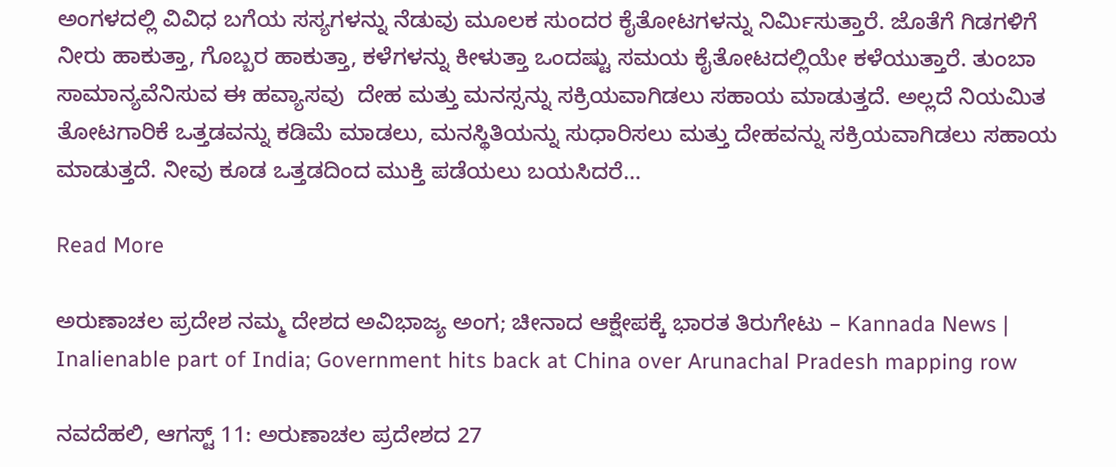ಅಂಗಳದಲ್ಲಿ ವಿವಿಧ ಬಗೆಯ ಸಸ್ಯಗಳನ್ನು ನೆಡುವು ಮೂಲಕ ಸುಂದರ ಕೈತೋಟಗಳನ್ನು ನಿರ್ಮಿಸುತ್ತಾರೆ. ಜೊತೆಗೆ ಗಿಡಗಳಿಗೆ ನೀರು ಹಾಕುತ್ತಾ, ಗೊಬ್ಬರ ಹಾಕುತ್ತಾ, ಕಳೆಗಳನ್ನು ಕೀಳುತ್ತಾ ಒಂದಷ್ಟು ಸಮಯ ಕೈತೋಟದಲ್ಲಿಯೇ ಕಳೆಯುತ್ತಾರೆ. ತುಂಬಾ ಸಾಮಾನ್ಯವೆನಿಸುವ ಈ ಹವ್ಯಾಸವು  ದೇಹ ಮತ್ತು ಮನಸ್ಸನ್ನು ಸಕ್ರಿಯವಾಗಿಡಲು ಸಹಾಯ ಮಾಡುತ್ತದೆ. ಅಲ್ಲದೆ ನಿಯಮಿತ ತೋಟಗಾರಿಕೆ ಒತ್ತಡವನ್ನು ಕಡಿಮೆ ಮಾಡಲು, ಮನಸ್ಥಿತಿಯನ್ನು ಸುಧಾರಿಸಲು ಮತ್ತು ದೇಹವನ್ನು ಸಕ್ರಿಯವಾಗಿಡಲು ಸಹಾಯ ಮಾಡುತ್ತದೆ. ನೀವು ಕೂಡ ಒತ್ತಡದಿಂದ ಮುಕ್ತಿ ಪಡೆಯಲು ಬಯಸಿದರೆ…

Read More

ಅರುಣಾಚಲ ಪ್ರದೇಶ ನಮ್ಮ ದೇಶದ ಅವಿಭಾಜ್ಯ ಅಂಗ; ಚೀನಾದ ಆಕ್ಷೇಪಕ್ಕೆ ಭಾರತ ತಿರುಗೇಟು – Kannada News | Inalienable part of India; Government hits back at China over Arunachal Pradesh mapping row

ನವದೆಹಲಿ, ಆಗಸ್ಟ್ 11: ಅರುಣಾಚಲ ಪ್ರದೇಶದ 27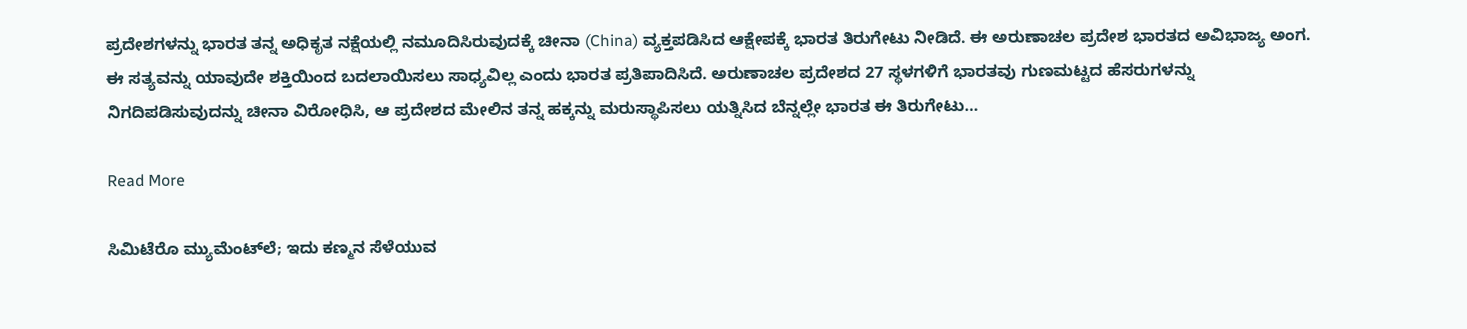ಪ್ರದೇಶಗಳನ್ನು ಭಾರತ ತನ್ನ ಅಧಿಕೃತ ನಕ್ಷೆಯಲ್ಲಿ ನಮೂದಿಸಿರುವುದಕ್ಕೆ ಚೀನಾ (China) ವ್ಯಕ್ತಪಡಿಸಿದ ಆಕ್ಷೇಪಕ್ಕೆ ಭಾರತ ತಿರುಗೇಟು ನೀಡಿದೆ. ಈ ಅರುಣಾಚಲ ಪ್ರದೇಶ ಭಾರತದ ಅವಿಭಾಜ್ಯ ಅಂಗ. ಈ ಸತ್ಯವನ್ನು ಯಾವುದೇ ಶಕ್ತಿಯಿಂದ ಬದಲಾಯಿಸಲು ಸಾಧ್ಯವಿಲ್ಲ ಎಂದು ಭಾರತ ಪ್ರತಿಪಾದಿಸಿದೆ. ಅರುಣಾಚಲ ಪ್ರದೇಶದ 27 ಸ್ಥಳಗಳಿಗೆ ಭಾರತವು ಗುಣಮಟ್ಟದ ಹೆಸರುಗಳನ್ನು ನಿಗದಿಪಡಿಸುವುದನ್ನು ಚೀನಾ ವಿರೋಧಿಸಿ, ಆ ಪ್ರದೇಶದ ಮೇಲಿನ ತನ್ನ ಹಕ್ಕನ್ನು ಮರುಸ್ಥಾಪಿಸಲು ಯತ್ನಿಸಿದ ಬೆನ್ನಲ್ಲೇ ಭಾರತ ಈ ತಿರುಗೇಟು…

Read More

ಸಿಮಿಟೆರೊ ಮ್ಯುಮೆಂಟ್‌ಲೆ; ಇದು ಕಣ್ಮನ ಸೆಳೆಯುವ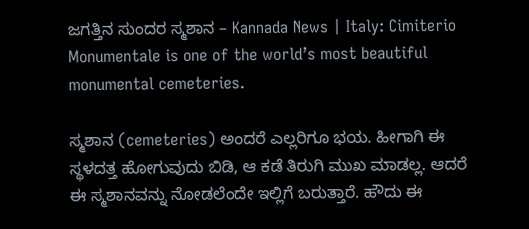ಜಗತ್ತಿನ ಸುಂದರ ಸ್ಮಶಾನ – Kannada News | Italy: Cimiterio Monumentale is one of the world’s most beautiful monumental cemeteries.

ಸ್ಮಶಾನ (cemeteries) ಅಂದರೆ ಎಲ್ಲರಿಗೂ ಭಯ. ಹೀಗಾಗಿ ಈ ಸ್ಥಳದತ್ತ ಹೋಗುವುದು ಬಿಡಿ, ಆ ಕಡೆ ತಿರುಗಿ ಮುಖ ಮಾಡಲ್ಲ. ಆದರೆ ಈ ಸ್ಮಶಾನವನ್ನು ನೋಡಲೆಂದೇ ಇಲ್ಲಿಗೆ ಬರುತ್ತಾರೆ. ಹೌದು ಈ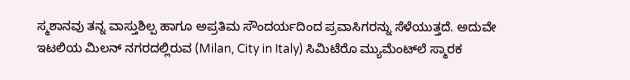ಸ್ಮಶಾನವು ತನ್ನ ವಾಸ್ತುಶಿಲ್ಪ ಹಾಗೂ ಅಪ್ರತಿಮ ಸೌಂದರ್ಯದಿಂದ ಪ್ರವಾಸಿಗರನ್ನು ಸೆಳೆಯುತ್ತದೆ. ಅದುವೇ ಇಟಲಿಯ ಮಿಲನ್ ನಗರದಲ್ಲಿರುವ (Milan, City in Italy) ಸಿಮಿಟೆರೊ ಮ್ಯುಮೆಂಟ್‌ಲೆ ಸ್ಮಾರಕ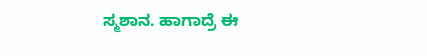ಸ್ಮಶಾನ. ಹಾಗಾದ್ರೆ ಈ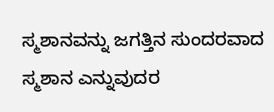ಸ್ಮಶಾನವನ್ನು ಜಗತ್ತಿನ ಸುಂದರವಾದ ಸ್ಮಶಾನ ಎನ್ನುವುದರ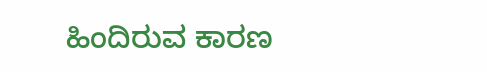ಹಿಂದಿರುವ ಕಾರಣ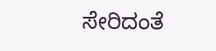ಸೇರಿದಂತೆ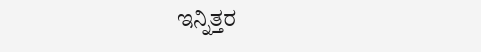ಇನ್ನಿತ್ತರ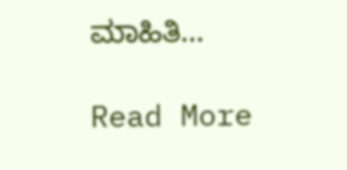ಮಾಹಿತಿ…

Read More